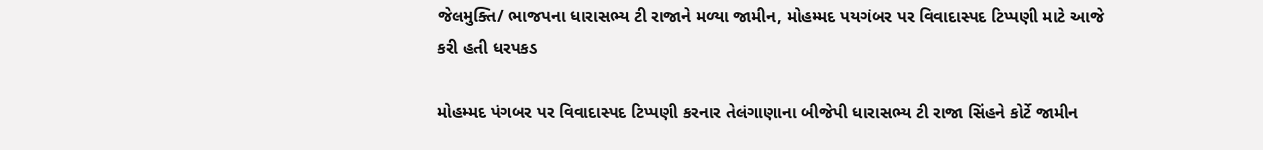જેલમુક્તિ/ ભાજપના ધારાસભ્ય ટી રાજાને મળ્યા જામીન, મોહમ્મદ પયગંબર પર વિવાદાસ્પદ ટિપ્પણી માટે આજે કરી હતી ધરપકડ

મોહમ્મદ પંગબર પર વિવાદાસ્પદ ટિપ્પણી કરનાર તેલંગાણાના બીજેપી ધારાસભ્ય ટી રાજા સિંહને કોર્ટે જામીન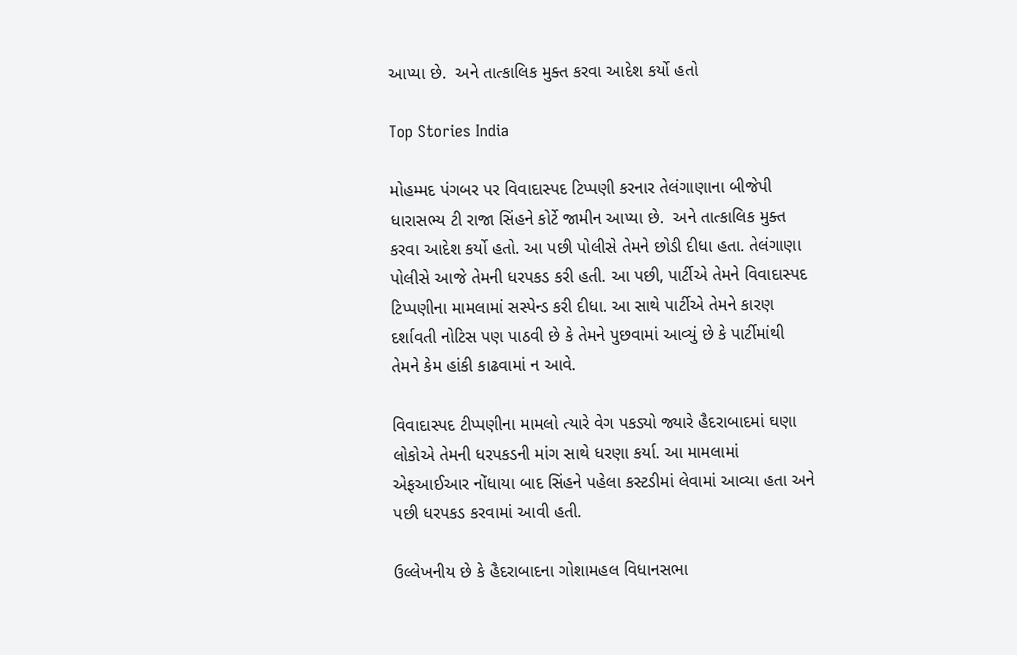આપ્યા છે.  અને તાત્કાલિક મુક્ત કરવા આદેશ કર્યો હતો

Top Stories India

મોહમ્મદ પંગબર પર વિવાદાસ્પદ ટિપ્પણી કરનાર તેલંગાણાના બીજેપી ધારાસભ્ય ટી રાજા સિંહને કોર્ટે જામીન આપ્યા છે.  અને તાત્કાલિક મુક્ત કરવા આદેશ કર્યો હતો. આ પછી પોલીસે તેમને છોડી દીધા હતા. તેલંગાણા પોલીસે આજે તેમની ધરપકડ કરી હતી. આ પછી, પાર્ટીએ તેમને વિવાદાસ્પદ ટિપ્પણીના મામલામાં સસ્પેન્ડ કરી દીધા. આ સાથે પાર્ટીએ તેમને કારણ દર્શાવતી નોટિસ પણ પાઠવી છે કે તેમને પુછવામાં આવ્યું છે કે પાર્ટીમાંથી તેમને કેમ હાંકી કાઢવામાં ન આવે.

વિવાદાસ્પદ ટીપ્પણીના મામલો ત્યારે વેગ પકડ્યો જ્યારે હૈદરાબાદમાં ઘણા લોકોએ તેમની ધરપકડની માંગ સાથે ધરણા કર્યા. આ મામલામાં એફઆઈઆર નોંધાયા બાદ સિંહને પહેલા કસ્ટડીમાં લેવામાં આવ્યા હતા અને પછી ધરપકડ કરવામાં આવી હતી.

ઉલ્લેખનીય છે કે હૈદરાબાદના ગોશામહલ વિધાનસભા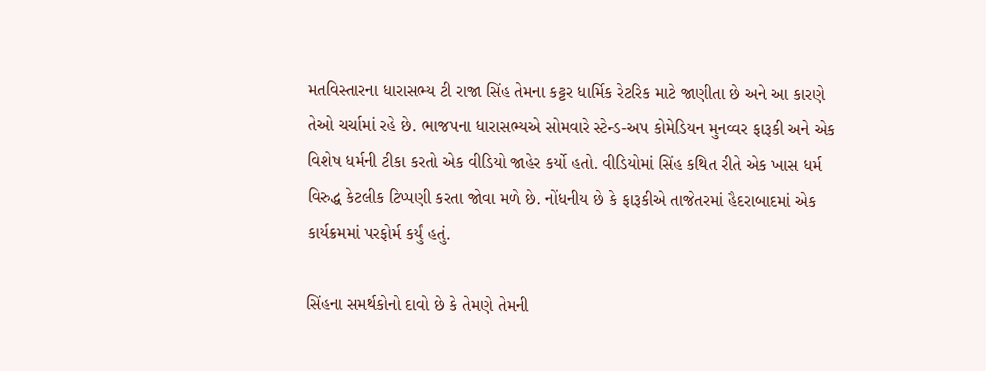મતવિસ્તારના ધારાસભ્ય ટી રાજા સિંહ તેમના કટ્ટર ધાર્મિક રેટરિક માટે જાણીતા છે અને આ કારણે તેઓ ચર્ચામાં રહે છે. ભાજપના ધારાસભ્યએ સોમવારે સ્ટેન્ડ-અપ કોમેડિયન મુનવ્વર ફારૂકી અને એક વિશેષ ધર્મની ટીકા કરતો એક વીડિયો જાહેર કર્યો હતો. વીડિયોમાં સિંહ કથિત રીતે એક ખાસ ધર્મ વિરુદ્ધ કેટલીક ટિપ્પણી કરતા જોવા મળે છે. નોંધનીય છે કે ફારૂકીએ તાજેતરમાં હૈદરાબાદમાં એક કાર્યક્રમમાં પરફોર્મ કર્યું હતું.

સિંહના સમર્થકોનો દાવો છે કે તેમણે તેમની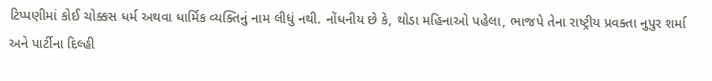ટિપ્પણીમાં કોઈ ચોક્કસ ધર્મ અથવા ધાર્મિક વ્યક્તિનું નામ લીધું નથી. નોંધનીય છે કે, થોડા મહિનાઓ પહેલા, ભાજપે તેના રાષ્ટ્રીય પ્રવક્તા નુપુર શર્મા અને પાર્ટીના દિલ્હી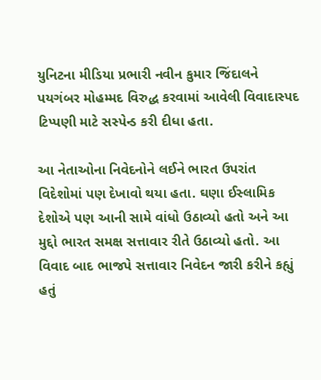યુનિટના મીડિયા પ્રભારી નવીન કુમાર જિંદાલને પયગંબર મોહમ્મદ વિરુદ્ધ કરવામાં આવેલી વિવાદાસ્પદ ટિપ્પણી માટે સસ્પેન્ડ કરી દીધા હતા.

આ નેતાઓના નિવેદનોને લઈને ભારત ઉપરાંત વિદેશોમાં પણ દેખાવો થયા હતા. ઘણા ઈસ્લામિક દેશોએ પણ આની સામે વાંધો ઉઠાવ્યો હતો અને આ મુદ્દો ભારત સમક્ષ સત્તાવાર રીતે ઉઠાવ્યો હતો. આ વિવાદ બાદ ભાજપે સત્તાવાર નિવેદન જારી કરીને કહ્યું હતું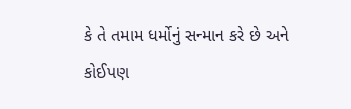કે તે તમામ ધર્મોનું સન્માન કરે છે અને કોઈપણ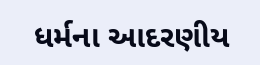ધર્મના આદરણીય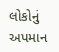લોકોનું અપમાન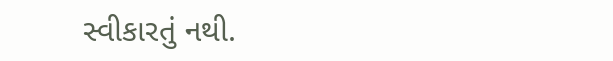સ્વીકારતું નથી.